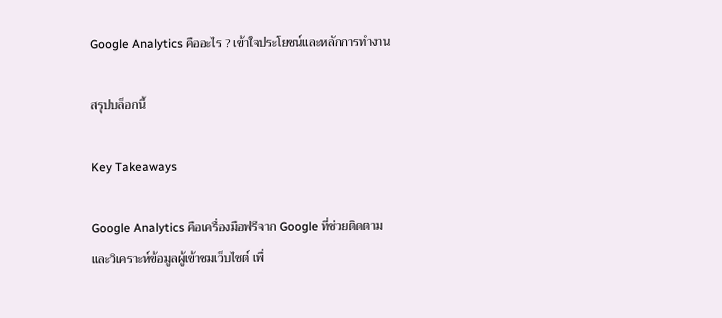Google Analytics คืออะไร ? เข้าใจประโยชน์และหลักการทำงาน

สรุปบล็อกนี้

Key Takeaways

Google Analytics คือเครื่องมือฟรีจาก Google ที่ช่วยติดตามและวิเคราะห์ข้อมูลผู้เข้าชมเว็บไซต์ เพื่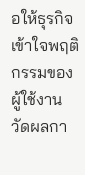อให้ธุรกิจเข้าใจพฤติกรรมของผู้ใช้งาน วัดผลกา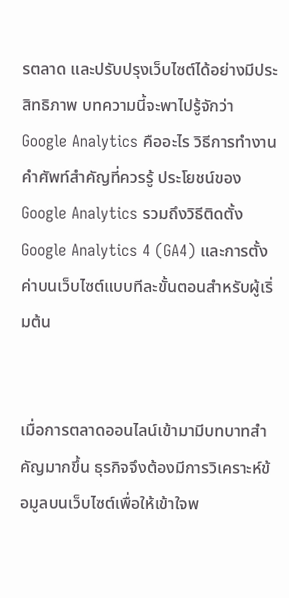รตลาด และปรับปรุงเว็บไซต์ได้อย่างมีประสิทธิภาพ บทความนี้จะพาไปรู้จักว่า Google Analytics คืออะไร วิธีการทำงาน คำศัพท์สำคัญที่ควรรู้ ประโยชน์ของ Google Analytics รวมถึงวิธีติดตั้ง Google Analytics 4 (GA4) และการตั้งค่าบนเว็บไซต์แบบทีละขั้นตอนสำหรับผู้เริ่มต้น


เมื่อการตลาดออนไลน์เข้ามามีบทบาทสำคัญมากขึ้น ธุรกิจจึงต้องมีการวิเคราะห์ข้อมูลบนเว็บไซต์เพื่อให้เข้าใจพ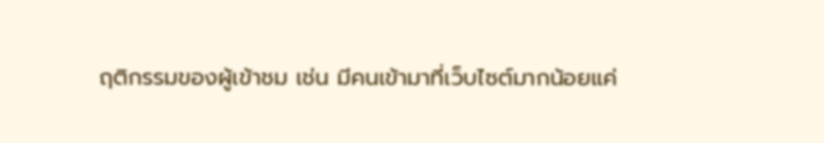ฤติกรรมของผู้เข้าชม เช่น มีคนเข้ามาที่เว็บไซต์มากน้อยแค่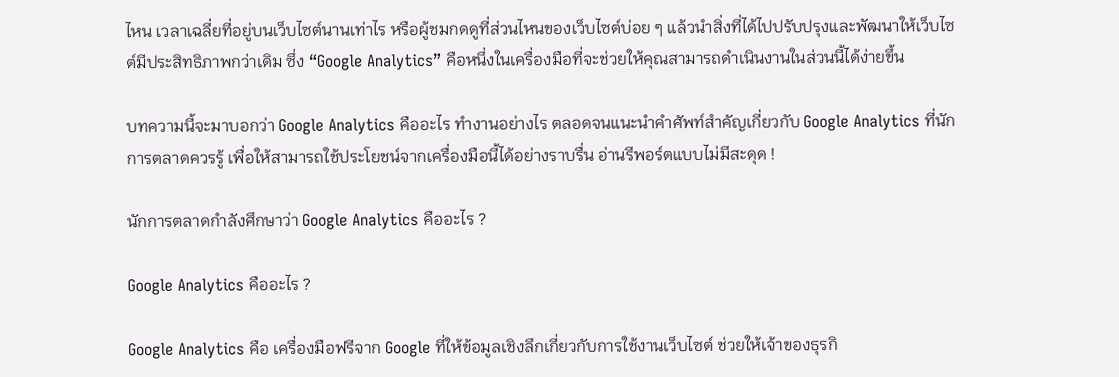ไหน เวลาเฉลี่ยที่อยู่บนเว็บไซต์นานเท่าไร หรือผู้ชมกดดูที่ส่วนไหนของเว็บไซต์บ่อย ๆ แล้วนำสิ่งที่ได้ไปปรับปรุงและพัฒนาให้เว็บไซต์มีประสิทธิภาพกว่าเดิม ซึ่ง “Google Analytics” คือหนึ่งในเครื่องมือที่จะช่วยให้คุณสามารถดำเนินงานในส่วนนี้ได้ง่ายขึ้น

บทความนี้จะมาบอกว่า Google Analytics คืออะไร ทำงานอย่างไร ตลอดจนแนะนำคำศัพท์สำคัญเกี่ยวกับ Google Analytics ที่นักการตลาดควรรู้ เพื่อให้สามารถใช้ประโยชน์จากเครื่องมือนี้ได้อย่างราบรื่น อ่านรีพอร์ตแบบไม่มีสะดุด !

นักการตลาดกำลังศึกษาว่า Google Analytics คืออะไร ?

Google Analytics คืออะไร ?

Google Analytics คือ เครื่องมือฟรีจาก Google ที่ให้ข้อมูลเชิงลึกเกี่ยวกับการใช้งานเว็บไซต์ ช่วยให้เจ้าของธุรกิ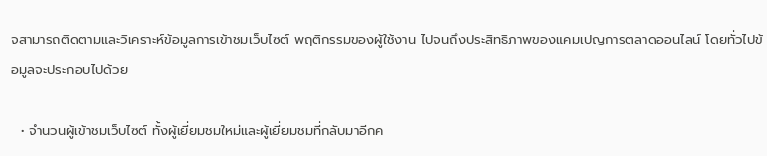จสามารถติดตามและวิเคราะห์ข้อมูลการเข้าชมเว็บไซต์ พฤติกรรมของผู้ใช้งาน ไปจนถึงประสิทธิภาพของแคมเปญการตลาดออนไลน์ โดยทั่วไปข้อมูลจะประกอบไปด้วย

  • จำนวนผู้เข้าชมเว็บไซต์ ทั้งผู้เยี่ยมชมใหม่และผู้เยี่ยมชมที่กลับมาอีกค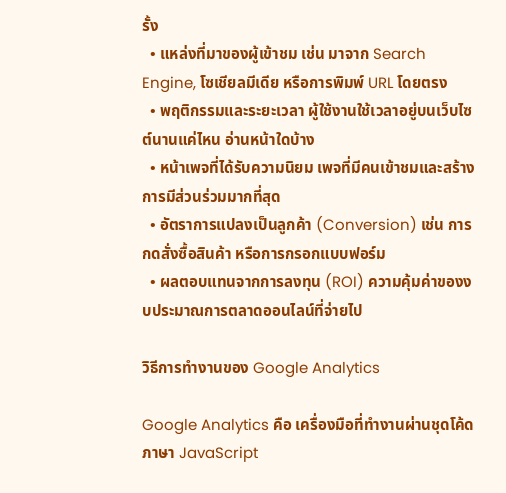รั้ง
  • แหล่งที่มาของผู้เข้าชม เช่น มาจาก Search Engine, โซเชียลมีเดีย หรือการพิมพ์ URL โดยตรง
  • พฤติกรรมและระยะเวลา ผู้ใช้งานใช้เวลาอยู่บนเว็บไซต์นานแค่ไหน อ่านหน้าใดบ้าง
  • หน้าเพจที่ได้รับความนิยม เพจที่มีคนเข้าชมและสร้างการมีส่วนร่วมมากที่สุด
  • อัตราการแปลงเป็นลูกค้า (Conversion) เช่น การกดสั่งซื้อสินค้า หรือการกรอกแบบฟอร์ม
  • ผลตอบแทนจากการลงทุน (ROI) ความคุ้มค่าของงบประมาณการตลาดออนไลน์ที่จ่ายไป

วิธีการทำงานของ Google Analytics

Google Analytics คือ เครื่องมือที่ทำงานผ่านชุดโค้ดภาษา JavaScript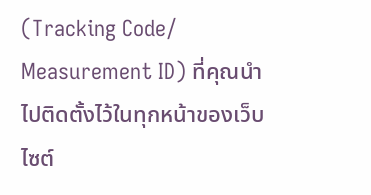(Tracking Code/ Measurement ID) ที่คุณนำไปติดตั้งไว้ในทุกหน้าของเว็บไซต์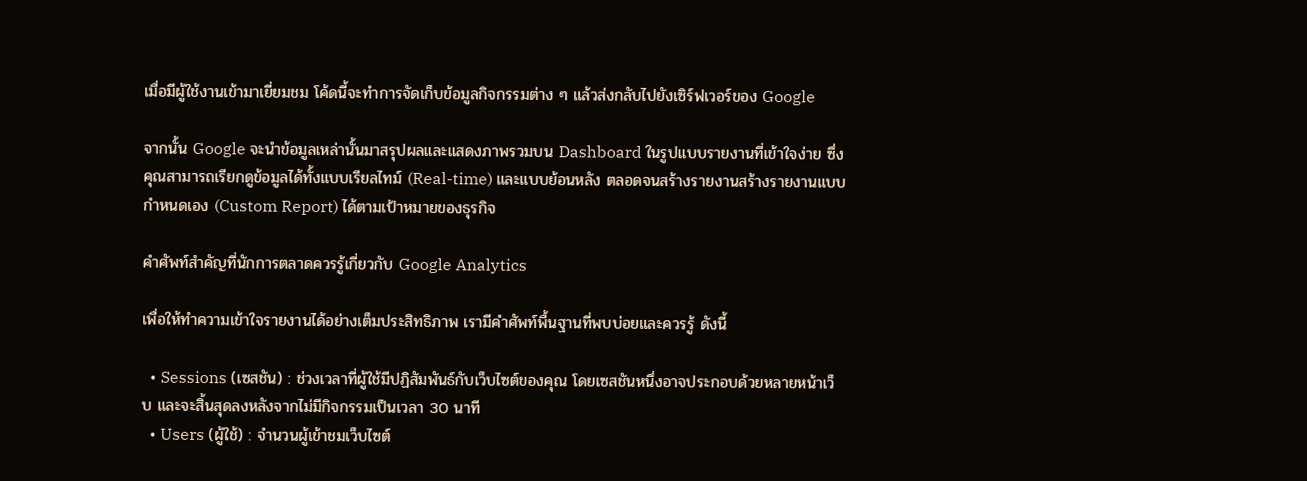เมื่อมีผู้ใช้งานเข้ามาเยี่ยมชม โค้ดนี้จะทำการจัดเก็บข้อมูลกิจกรรมต่าง ๆ แล้วส่งกลับไปยังเซิร์ฟเวอร์ของ Google

จากนั้น Google จะนำข้อมูลเหล่านั้นมาสรุปผลและแสดงภาพรวมบน Dashboard ในรูปแบบรายงานที่เข้าใจง่าย ซึ่งคุณสามารถเรียกดูข้อมูลได้ทั้งแบบเรียลไทม์ (Real-time) และแบบย้อนหลัง ตลอดจนสร้างรายงานสร้างรายงานแบบกำหนดเอง (Custom Report) ได้ตามเป้าหมายของธุรกิจ

คำศัพท์สำคัญที่นักการตลาดควรรู้เกี่ยวกับ Google Analytics

เพื่อให้ทำความเข้าใจรายงานได้อย่างเต็มประสิทธิภาพ เรามีคำศัพท์พื้นฐานที่พบบ่อยและควรรู้ ดังนี้

  • Sessions (เซสชัน) : ช่วงเวลาที่ผู้ใช้มีปฏิสัมพันธ์กับเว็บไซต์ของคุณ โดยเซสชันหนึ่งอาจประกอบด้วยหลายหน้าเว็บ และจะสิ้นสุดลงหลังจากไม่มีกิจกรรมเป็นเวลา 30 นาที
  • Users (ผู้ใช้) : จำนวนผู้เข้าชมเว็บไซต์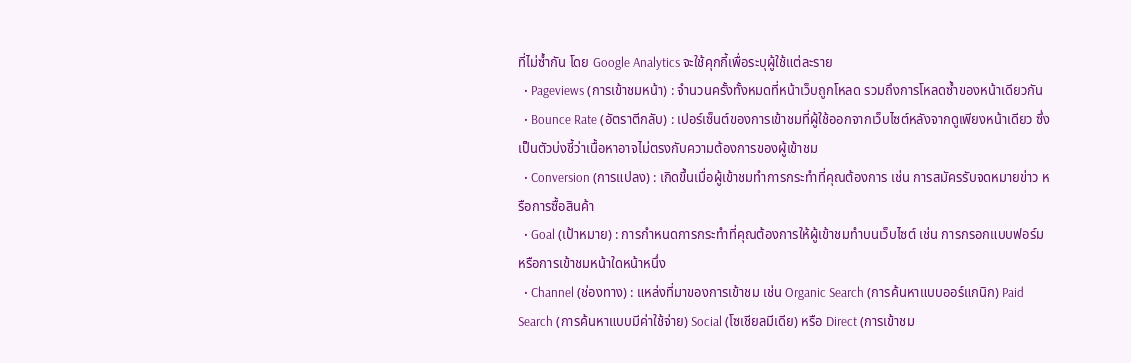ที่ไม่ซ้ำกัน โดย Google Analytics จะใช้คุกกี้เพื่อระบุผู้ใช้แต่ละราย
  • Pageviews (การเข้าชมหน้า) : จำนวนครั้งทั้งหมดที่หน้าเว็บถูกโหลด รวมถึงการโหลดซ้ำของหน้าเดียวกัน
  • Bounce Rate (อัตราตีกลับ) : เปอร์เซ็นต์ของการเข้าชมที่ผู้ใช้ออกจากเว็บไซต์หลังจากดูเพียงหน้าเดียว ซึ่งเป็นตัวบ่งชี้ว่าเนื้อหาอาจไม่ตรงกับความต้องการของผู้เข้าชม
  • Conversion (การแปลง) : เกิดขึ้นเมื่อผู้เข้าชมทำการกระทำที่คุณต้องการ เช่น การสมัครรับจดหมายข่าว หรือการซื้อสินค้า
  • Goal (เป้าหมาย) : การกำหนดการกระทำที่คุณต้องการให้ผู้เข้าชมทำบนเว็บไซต์ เช่น การกรอกแบบฟอร์ม หรือการเข้าชมหน้าใดหน้าหนึ่ง
  • Channel (ช่องทาง) : แหล่งที่มาของการเข้าชม เช่น Organic Search (การค้นหาแบบออร์แกนิก) Paid Search (การค้นหาแบบมีค่าใช้จ่าย) Social (โซเชียลมีเดีย) หรือ Direct (การเข้าชม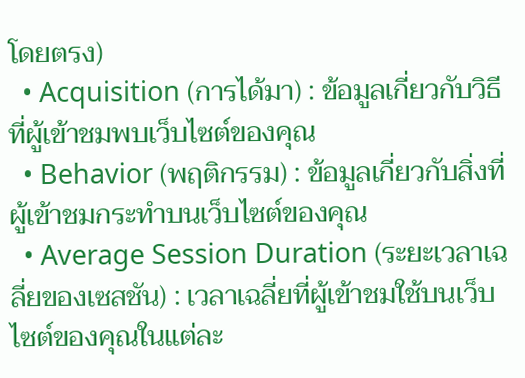โดยตรง)
  • Acquisition (การได้มา) : ข้อมูลเกี่ยวกับวิธีที่ผู้เข้าชมพบเว็บไซต์ของคุณ
  • Behavior (พฤติกรรม) : ข้อมูลเกี่ยวกับสิ่งที่ผู้เข้าชมกระทำบนเว็บไซต์ของคุณ
  • Average Session Duration (ระยะเวลาเฉลี่ยของเซสชัน) : เวลาเฉลี่ยที่ผู้เข้าชมใช้บนเว็บไซต์ของคุณในแต่ละ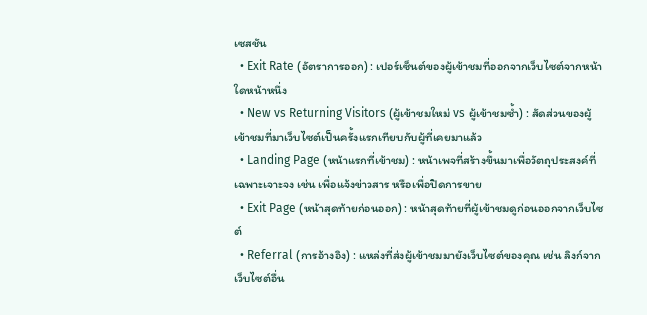เซสชัน
  • Exit Rate (อัตราการออก) : เปอร์เซ็นต์ของผู้เข้าชมที่ออกจากเว็บไซต์จากหน้าใดหน้าหนึ่ง
  • New vs Returning Visitors (ผู้เข้าชมใหม่ vs ผู้เข้าชมซ้ำ) : สัดส่วนของผู้เข้าชมที่มาเว็บไซต์เป็นครั้งแรกเทียบกับผู้ที่เคยมาแล้ว
  • Landing Page (หน้าแรกที่เข้าชม) : หน้าเพจที่สร้างขึ้นมาเพื่อวัตถุประสงค์ที่เฉพาะเจาะจง เช่น เพื่อแจ้งข่าวสาร หรือเพื่อปิดการขาย
  • Exit Page (หน้าสุดท้ายก่อนออก) : หน้าสุดท้ายที่ผู้เข้าชมดูก่อนออกจากเว็บไซต์
  • Referral (การอ้างอิง) : แหล่งที่ส่งผู้เข้าชมมายังเว็บไซต์ของคุณ เช่น ลิงก์จากเว็บไซต์อื่น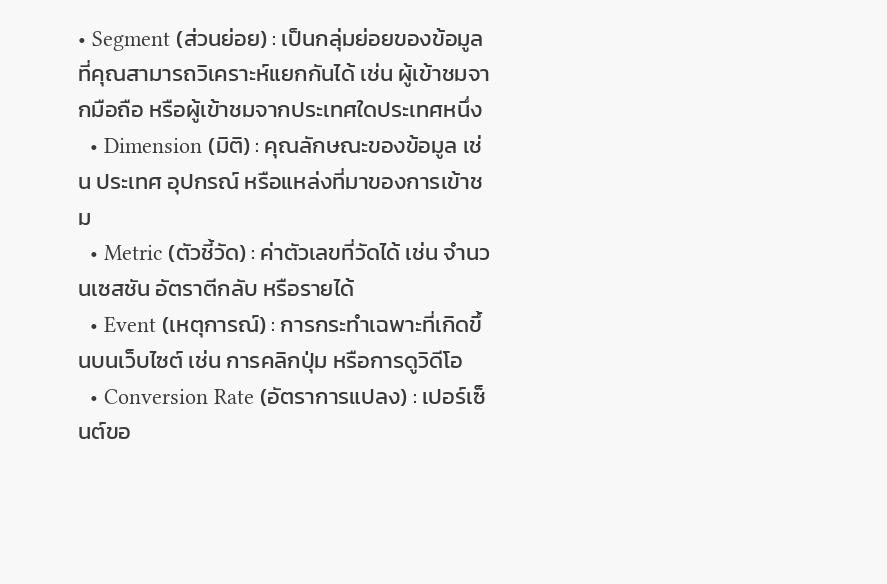• Segment (ส่วนย่อย) : เป็นกลุ่มย่อยของข้อมูลที่คุณสามารถวิเคราะห์แยกกันได้ เช่น ผู้เข้าชมจากมือถือ หรือผู้เข้าชมจากประเทศใดประเทศหนึ่ง
  • Dimension (มิติ) : คุณลักษณะของข้อมูล เช่น ประเทศ อุปกรณ์ หรือแหล่งที่มาของการเข้าชม
  • Metric (ตัวชี้วัด) : ค่าตัวเลขที่วัดได้ เช่น จำนวนเซสชัน อัตราตีกลับ หรือรายได้
  • Event (เหตุการณ์) : การกระทำเฉพาะที่เกิดขึ้นบนเว็บไซต์ เช่น การคลิกปุ่ม หรือการดูวิดีโอ
  • Conversion Rate (อัตราการแปลง) : เปอร์เซ็นต์ขอ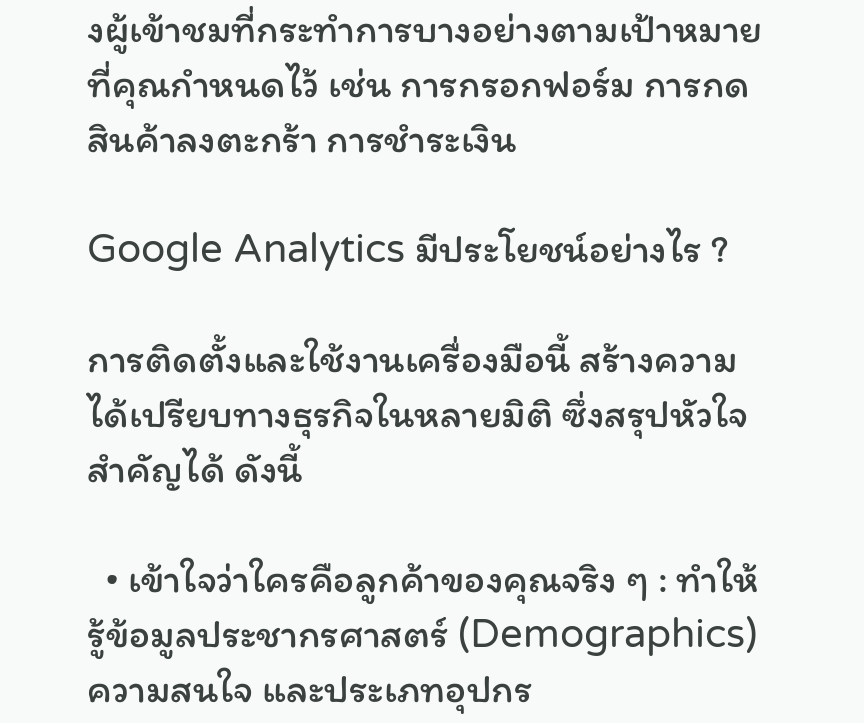งผู้เข้าชมที่กระทำการบางอย่างตามเป้าหมายที่คุณกำหนดไว้ เช่น การกรอกฟอร์ม การกดสินค้าลงตะกร้า การชำระเงิน

Google Analytics มีประโยชน์อย่างไร ?

การติดตั้งและใช้งานเครื่องมือนี้ สร้างความได้เปรียบทางธุรกิจในหลายมิติ ซึ่งสรุปหัวใจสำคัญได้ ดังนี้

  • เข้าใจว่าใครคือลูกค้าของคุณจริง ๆ : ทำให้รู้ข้อมูลประชากรศาสตร์ (Demographics) ความสนใจ และประเภทอุปกร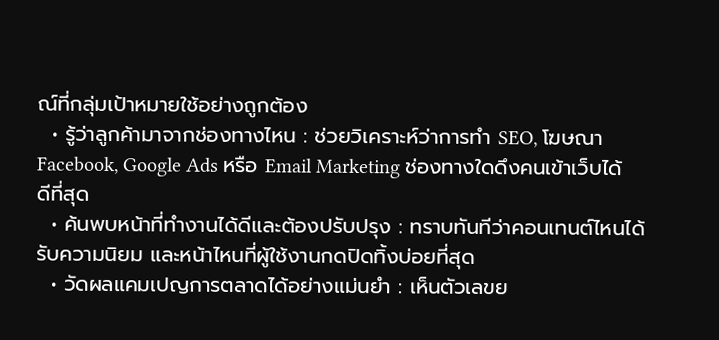ณ์ที่กลุ่มเป้าหมายใช้อย่างถูกต้อง
  • รู้ว่าลูกค้ามาจากช่องทางไหน : ช่วยวิเคราะห์ว่าการทำ SEO, โฆษณา Facebook, Google Ads หรือ Email Marketing ช่องทางใดดึงคนเข้าเว็บได้ดีที่สุด
  • ค้นพบหน้าที่ทำงานได้ดีและต้องปรับปรุง : ทราบทันทีว่าคอนเทนต์ไหนได้รับความนิยม และหน้าไหนที่ผู้ใช้งานกดปิดทิ้งบ่อยที่สุด
  • วัดผลแคมเปญการตลาดได้อย่างแม่นยำ : เห็นตัวเลขย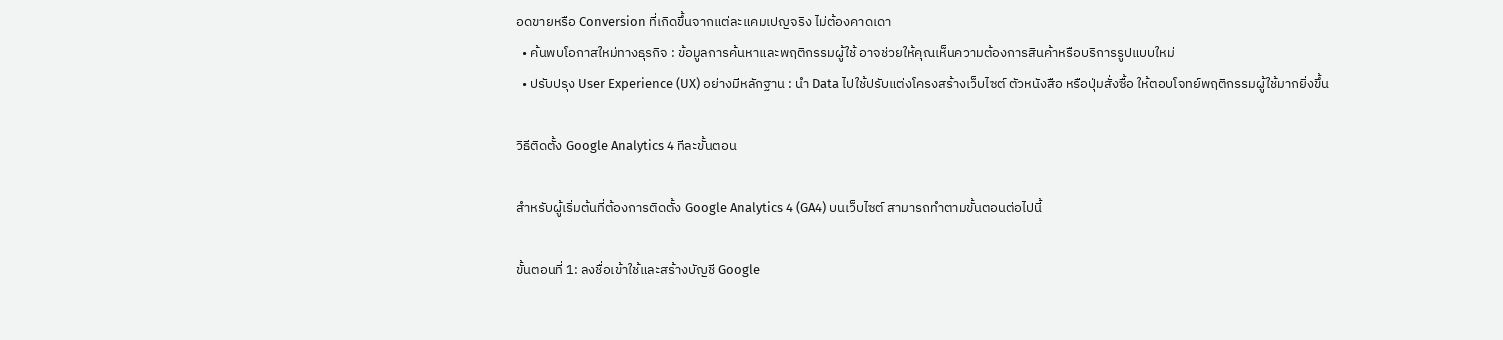อดขายหรือ Conversion ที่เกิดขึ้นจากแต่ละแคมเปญจริง ไม่ต้องคาดเดา
  • ค้นพบโอกาสใหม่ทางธุรกิจ : ข้อมูลการค้นหาและพฤติกรรมผู้ใช้ อาจช่วยให้คุณเห็นความต้องการสินค้าหรือบริการรูปแบบใหม่
  • ปรับปรุง User Experience (UX) อย่างมีหลักฐาน : นำ Data ไปใช้ปรับแต่งโครงสร้างเว็บไซต์ ตัวหนังสือ หรือปุ่มสั่งซื้อ ให้ตอบโจทย์พฤติกรรมผู้ใช้มากยิ่งขึ้น

วิธีติดตั้ง Google Analytics 4 ทีละขั้นตอน

สำหรับผู้เริ่มต้นที่ต้องการติดตั้ง Google Analytics 4 (GA4) บนเว็บไซต์ สามารถทำตามขั้นตอนต่อไปนี้

ขั้นตอนที่ 1: ลงชื่อเข้าใช้และสร้างบัญชี Google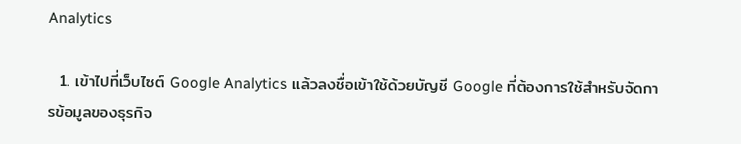Analytics

  1. เข้าไปที่เว็บไซต์ Google Analytics แล้วลงชื่อเข้าใช้ด้วยบัญชี Google ที่ต้องการใช้สำหรับจัดการข้อมูลของธุรกิจ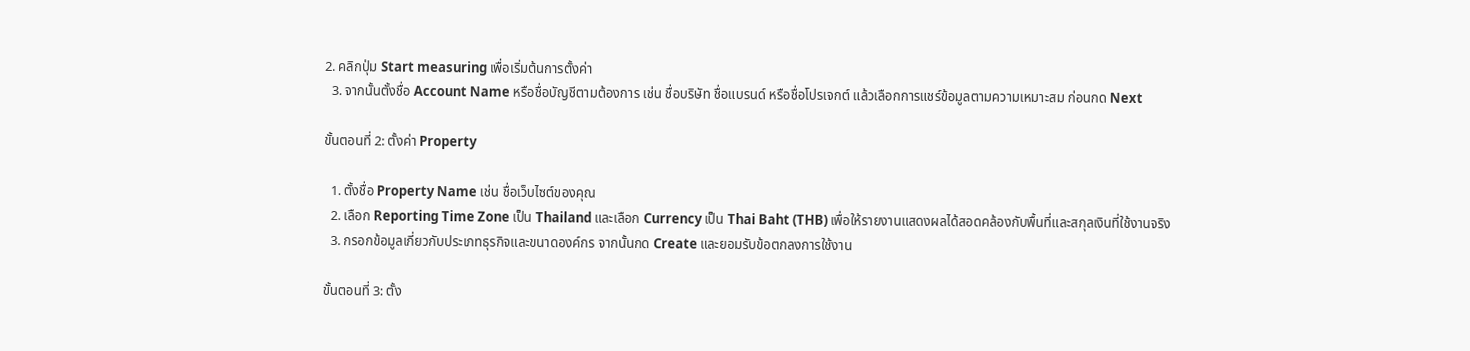2. คลิกปุ่ม Start measuring เพื่อเริ่มต้นการตั้งค่า
  3. จากนั้นตั้งชื่อ Account Name หรือชื่อบัญชีตามต้องการ เช่น ชื่อบริษัท ชื่อแบรนด์ หรือชื่อโปรเจกต์ แล้วเลือกการแชร์ข้อมูลตามความเหมาะสม ก่อนกด Next

ขั้นตอนที่ 2: ตั้งค่า Property

  1. ตั้งชื่อ Property Name เช่น ชื่อเว็บไซต์ของคุณ
  2. เลือก Reporting Time Zone เป็น Thailand และเลือก Currency เป็น Thai Baht (THB) เพื่อให้รายงานแสดงผลได้สอดคล้องกับพื้นที่และสกุลเงินที่ใช้งานจริง
  3. กรอกข้อมูลเกี่ยวกับประเภทธุรกิจและขนาดองค์กร จากนั้นกด Create และยอมรับข้อตกลงการใช้งาน

ขั้นตอนที่ 3: ตั้ง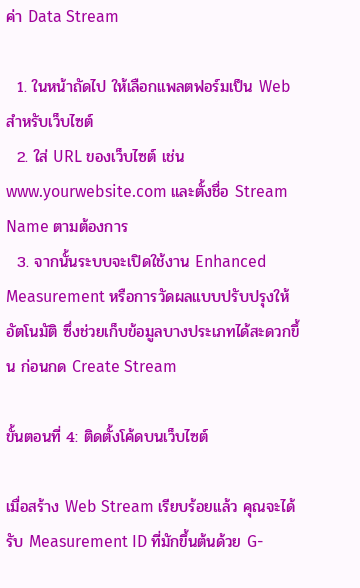ค่า Data Stream

  1. ในหน้าถัดไป ให้เลือกแพลตฟอร์มเป็น Web สำหรับเว็บไซต์
  2. ใส่ URL ของเว็บไซต์ เช่น www.yourwebsite.com และตั้งชื่อ Stream Name ตามต้องการ
  3. จากนั้นระบบจะเปิดใช้งาน Enhanced Measurement หรือการวัดผลแบบปรับปรุงให้อัตโนมัติ ซึ่งช่วยเก็บข้อมูลบางประเภทได้สะดวกขึ้น ก่อนกด Create Stream

ขั้นตอนที่ 4: ติดตั้งโค้ดบนเว็บไซต์

เมื่อสร้าง Web Stream เรียบร้อยแล้ว คุณจะได้รับ Measurement ID ที่มักขึ้นต้นด้วย G-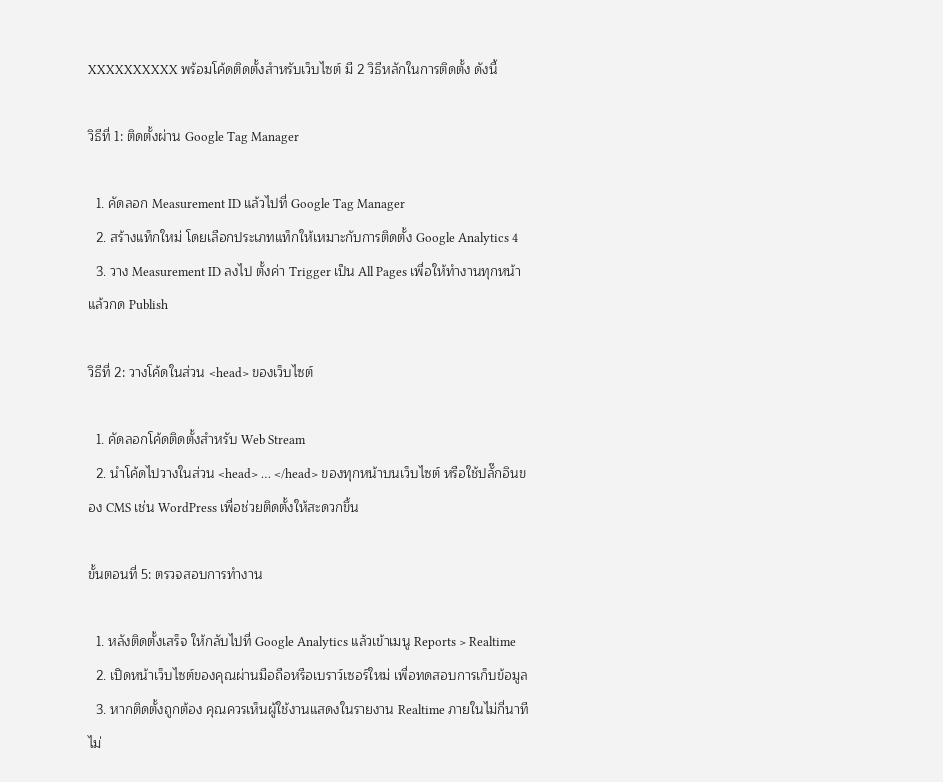XXXXXXXXXX พร้อมโค้ดติดตั้งสำหรับเว็บไซต์ มี 2 วิธีหลักในการติดตั้ง ดังนี้

วิธีที่ 1: ติดตั้งผ่าน Google Tag Manager

  1. คัดลอก Measurement ID แล้วไปที่ Google Tag Manager
  2. สร้างแท็กใหม่ โดยเลือกประเภทแท็กให้เหมาะกับการติดตั้ง Google Analytics 4
  3. วาง Measurement ID ลงไป ตั้งค่า Trigger เป็น All Pages เพื่อให้ทำงานทุกหน้า แล้วกด Publish

วิธีที่ 2: วางโค้ดในส่วน <head> ของเว็บไซต์

  1. คัดลอกโค้ดติดตั้งสำหรับ Web Stream
  2. นำโค้ดไปวางในส่วน <head> … </head> ของทุกหน้าบนเว็บไซต์ หรือใช้ปลั๊กอินของ CMS เช่น WordPress เพื่อช่วยติดตั้งให้สะดวกขึ้น

ขั้นตอนที่ 5: ตรวจสอบการทำงาน

  1. หลังติดตั้งเสร็จ ให้กลับไปที่ Google Analytics แล้วเข้าเมนู Reports > Realtime
  2. เปิดหน้าเว็บไซต์ของคุณผ่านมือถือหรือเบราว์เซอร์ใหม่ เพื่อทดสอบการเก็บข้อมูล
  3. หากติดตั้งถูกต้อง คุณควรเห็นผู้ใช้งานแสดงในรายงาน Realtime ภายในไม่กี่นาที ไม่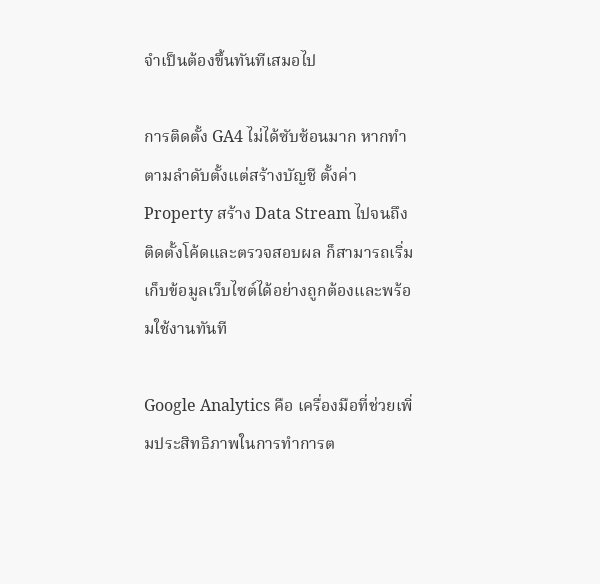จำเป็นต้องขึ้นทันทีเสมอไป

การติดตั้ง GA4 ไม่ได้ซับซ้อนมาก หากทำตามลำดับตั้งแต่สร้างบัญชี ตั้งค่า Property สร้าง Data Stream ไปจนถึงติดตั้งโค้ดและตรวจสอบผล ก็สามารถเริ่มเก็บข้อมูลเว็บไซต์ได้อย่างถูกต้องและพร้อมใช้งานทันที

Google Analytics คือ เครื่องมือที่ช่วยเพิ่มประสิทธิภาพในการทำการต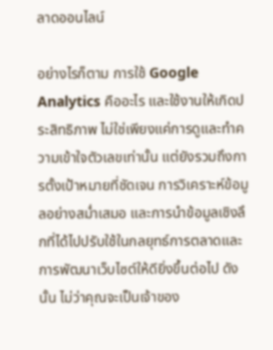ลาดออนไลน์

อย่างไรก็ตาม การใช้ Google Analytics คืออะไร และใช้งานให้เกิดประสิทธิภาพ ไม่ใช่เพียงแค่การดูและทำความเข้าใจตัวเลขเท่านั้น แต่ยังรวมถึงการตั้งเป้าหมายที่ชัดเจน การวิเคราะห์ข้อมูลอย่างสม่ำเสมอ และการนำข้อมูลเชิงลึกที่ได้ไปปรับใช้ในกลยุทธ์การตลาดและการพัฒนาเว็บไซต์ให้ดียิ่งขึ้นต่อไป ดังนั้น ไม่ว่าคุณจะเป็นเจ้าของ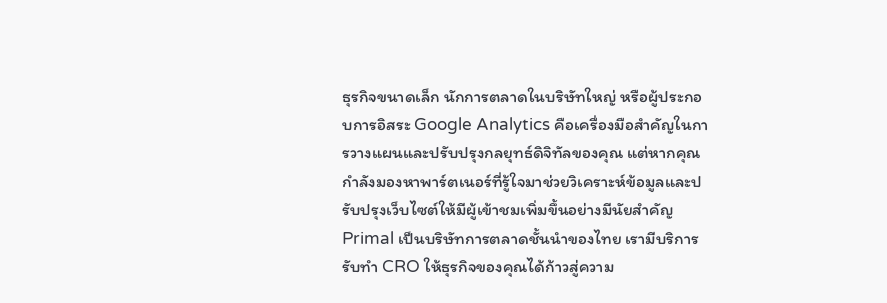ธุรกิจขนาดเล็ก นักการตลาดในบริษัทใหญ่ หรือผู้ประกอบการอิสระ Google Analytics คือเครื่องมือสำคัญในการวางแผนและปรับปรุงกลยุทธ์ดิจิทัลของคุณ แต่หากคุณกำลังมองหาพาร์ตเนอร์ที่รู้ใจมาช่วยวิเคราะห์ข้อมูลและปรับปรุงเว็บไซต์ให้มีผู้เข้าชมเพิ่มขึ้นอย่างมีนัยสำคัญ Primal เป็นบริษัทการตลาดชั้นนำของไทย เรามีบริการรับทำ CRO ให้ธุรกิจของคุณได้ก้าวสู่ความ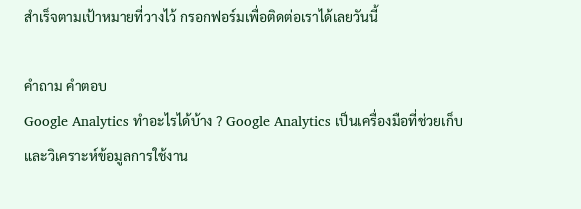สำเร็จตามเป้าหมายที่วางไว้ กรอกฟอร์มเพื่อติดต่อเราได้เลยวันนี้

คำถาม คำตอบ
Google Analytics ทำอะไรได้บ้าง ? Google Analytics เป็นเครื่องมือที่ช่วยเก็บและวิเคราะห์ข้อมูลการใช้งาน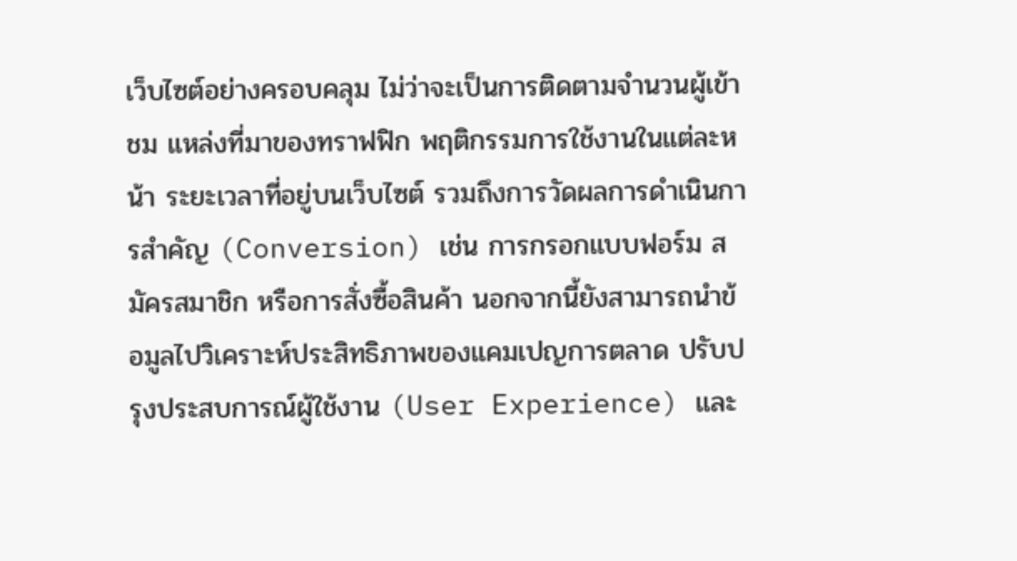เว็บไซต์อย่างครอบคลุม ไม่ว่าจะเป็นการติดตามจำนวนผู้เข้าชม แหล่งที่มาของทราฟฟิก พฤติกรรมการใช้งานในแต่ละหน้า ระยะเวลาที่อยู่บนเว็บไซต์ รวมถึงการวัดผลการดำเนินการสำคัญ (Conversion) เช่น การกรอกแบบฟอร์ม สมัครสมาชิก หรือการสั่งซื้อสินค้า นอกจากนี้ยังสามารถนำข้อมูลไปวิเคราะห์ประสิทธิภาพของแคมเปญการตลาด ปรับปรุงประสบการณ์ผู้ใช้งาน (User Experience) และ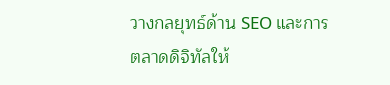วางกลยุทธ์ด้าน SEO และการตลาดดิจิทัลให้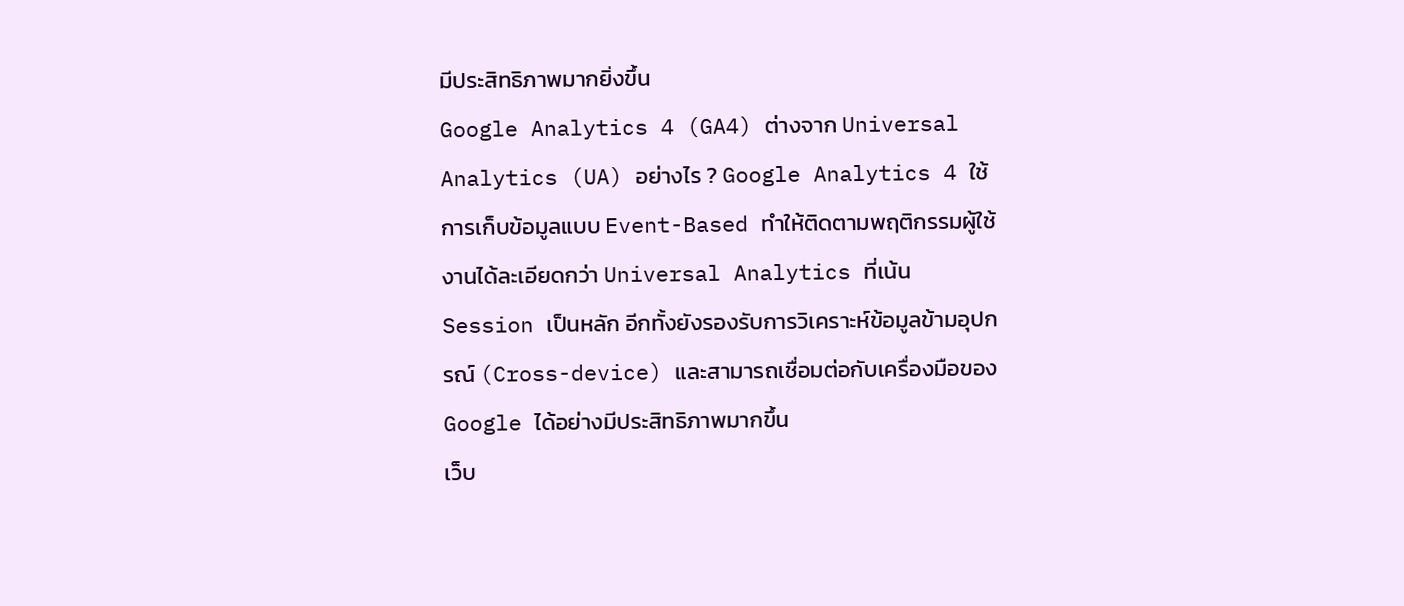มีประสิทธิภาพมากยิ่งขึ้น
Google Analytics 4 (GA4) ต่างจาก Universal Analytics (UA) อย่างไร ? Google Analytics 4 ใช้การเก็บข้อมูลแบบ Event-Based ทำให้ติดตามพฤติกรรมผู้ใช้งานได้ละเอียดกว่า Universal Analytics ที่เน้น Session เป็นหลัก อีกทั้งยังรองรับการวิเคราะห์ข้อมูลข้ามอุปกรณ์ (Cross-device) และสามารถเชื่อมต่อกับเครื่องมือของ Google ได้อย่างมีประสิทธิภาพมากขึ้น
เว็บ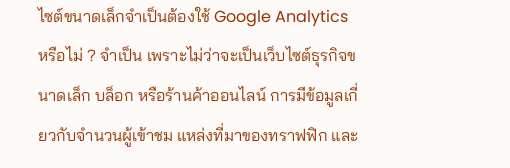ไซต์ขนาดเล็กจำเป็นต้องใช้ Google Analytics หรือไม่ ? จำเป็น เพราะไม่ว่าจะเป็นเว็บไซต์ธุรกิจขนาดเล็ก บล็อก หรือร้านค้าออนไลน์ การมีข้อมูลเกี่ยวกับจำนวนผู้เข้าชม แหล่งที่มาของทราฟฟิก และ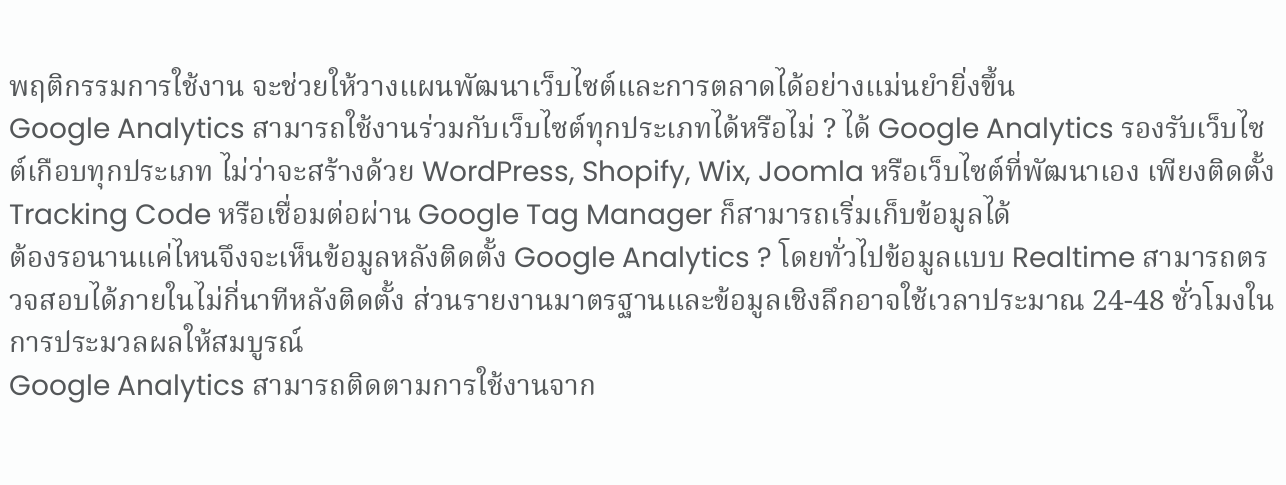พฤติกรรมการใช้งาน จะช่วยให้วางแผนพัฒนาเว็บไซต์และการตลาดได้อย่างแม่นยำยิ่งขึ้น
Google Analytics สามารถใช้งานร่วมกับเว็บไซต์ทุกประเภทได้หรือไม่ ? ได้ Google Analytics รองรับเว็บไซต์เกือบทุกประเภท ไม่ว่าจะสร้างด้วย WordPress, Shopify, Wix, Joomla หรือเว็บไซต์ที่พัฒนาเอง เพียงติดตั้ง Tracking Code หรือเชื่อมต่อผ่าน Google Tag Manager ก็สามารถเริ่มเก็บข้อมูลได้
ต้องรอนานแค่ไหนจึงจะเห็นข้อมูลหลังติดตั้ง Google Analytics ? โดยทั่วไปข้อมูลแบบ Realtime สามารถตรวจสอบได้ภายในไม่กี่นาทีหลังติดตั้ง ส่วนรายงานมาตรฐานและข้อมูลเชิงลึกอาจใช้เวลาประมาณ 24-48 ชั่วโมงในการประมวลผลให้สมบูรณ์
Google Analytics สามารถติดตามการใช้งานจาก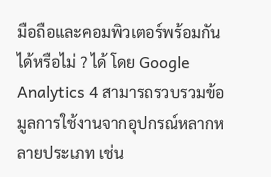มือถือและคอมพิวเตอร์พร้อมกันได้หรือไม่ ? ได้ โดย Google Analytics 4 สามารถรวบรวมข้อมูลการใช้งานจากอุปกรณ์หลากหลายประเภท เช่น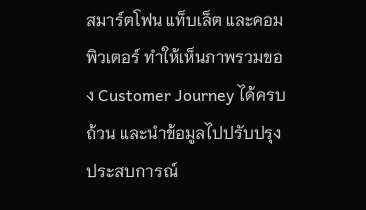สมาร์ตโฟน แท็บเล็ต และคอมพิวเตอร์ ทำให้เห็นภาพรวมของ Customer Journey ได้ครบถ้วน และนำข้อมูลไปปรับปรุงประสบการณ์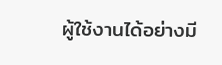ผู้ใช้งานได้อย่างมี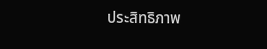ประสิทธิภาพ